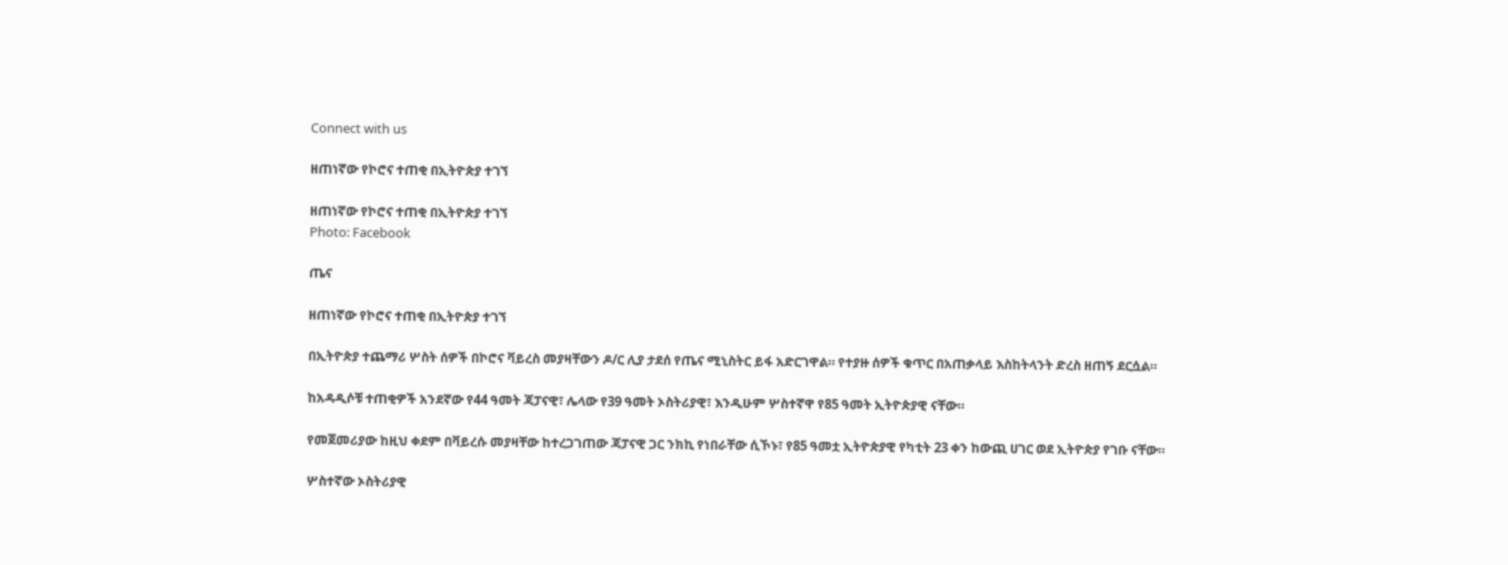Connect with us

ዘጠነኛው የኮሮና ተጠቂ በኢትዮጵያ ተገኘ

ዘጠነኛው የኮሮና ተጠቂ በኢትዮጵያ ተገኘ
Photo: Facebook

ጤና

ዘጠነኛው የኮሮና ተጠቂ በኢትዮጵያ ተገኘ

በኢትዮጵያ ተጨማሪ ሦስት ሰዎች በኮሮና ቫይረስ መያዛቸውን ዶ/ር ሊያ ታደሰ የጤና ሚኒስትር ይፋ አድርገዋል። የተያዙ ሰዎች ቁጥር በአጠቃላይ እስከትላንት ድረስ ዘጠኝ ደርሷል።

ከአዳዲሶቹ ተጠቂዎች አንደኛው የ44 ዓመት ጃፓናዊ፣ ሌላው የ39 ዓመት ኦስትሪያዊ፣ እንዲሁም ሦስተኛዋ የ85 ዓመት ኢትዮጵያዊ ናቸው።

የመጀመሪያው ከዚህ ቀደም በቫይረሱ መያዛቸው ከተረጋገጠው ጃፓናዊ ጋር ንክኪ የነበራቸው ሲኾኑ፣ የ85 ዓመቷ ኢትዮጵያዊ የካቲት 23 ቀን ከውጪ ሀገር ወደ ኢትዮጵያ የገቡ ናቸው።

ሦስተኛው ኦስትሪያዊ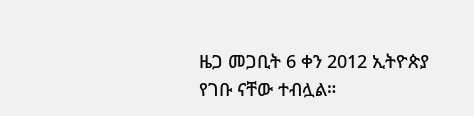ዜጋ መጋቢት 6 ቀን 2012 ኢትዮጵያ የገቡ ናቸው ተብሏል።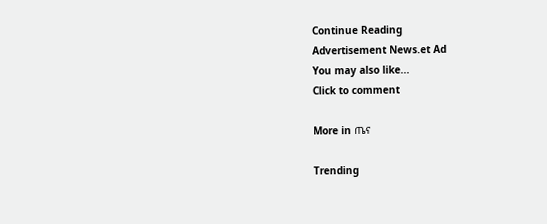Continue Reading
Advertisement News.et Ad
You may also like...
Click to comment

More in ጤና

Trending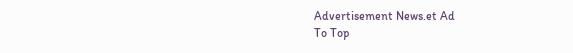Advertisement News.et Ad
To Top